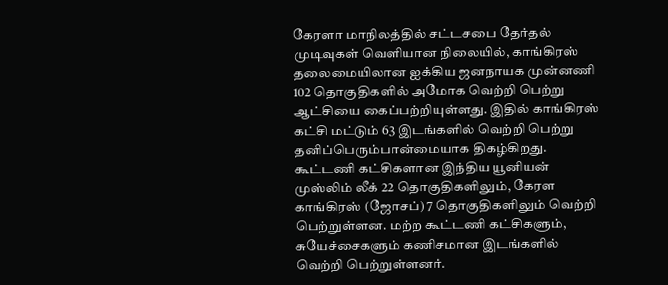கேரளா மாநிலத்தில் சட்டசபை தேர்தல் முடிவுகள் வெளியான நிலையில், காங்கிரஸ் தலைமையிலான ஐக்கிய ஜனநாயக முன்னணி 102 தொகுதிகளில் அமோக வெற்றி பெற்று ஆட்சியை கைப்பற்றியுள்ளது. இதில் காங்கிரஸ் கட்சி மட்டும் 63 இடங்களில் வெற்றி பெற்று தனிப்பெரும்பான்மையாக திகழ்கிறது. கூட்டணி கட்சிகளான இந்திய யூனியன் முஸ்லிம் லீக் 22 தொகுதிகளிலும், கேரள காங்கிரஸ் (ஜோசப்) 7 தொகுதிகளிலும் வெற்றி பெற்றுள்ளன. மற்ற கூட்டணி கட்சிகளும், சுயேச்சைகளும் கணிசமான இடங்களில் வெற்றி பெற்றுள்ளனர்.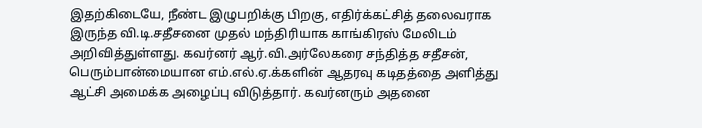இதற்கிடையே, நீண்ட இழுபறிக்கு பிறகு, எதிர்க்கட்சித் தலைவராக இருந்த வி.டி.சதீசனை முதல் மந்திரியாக காங்கிரஸ் மேலிடம் அறிவித்துள்ளது. கவர்னர் ஆர்.வி.அர்லேகரை சந்தித்த சதீசன், பெரும்பான்மையான எம்.எல்.ஏ.க்களின் ஆதரவு கடிதத்தை அளித்து ஆட்சி அமைக்க அழைப்பு விடுத்தார். கவர்னரும் அதனை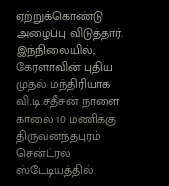ஏற்றுக்கொண்டு அழைப்பு விடுத்தார்.
இந்நிலையில், கேரளாவின் புதிய முதல் மந்திரியாக வி.டி.சதீசன் நாளை காலை 10 மணிக்கு திருவனந்தபுரம் சென்ட்ரல் ஸ்டேடியத்தில்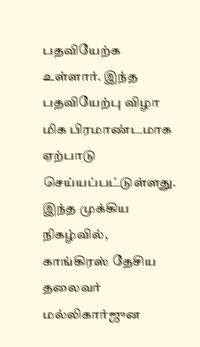பதவியேற்க உள்ளார். இந்த பதவியேற்பு விழா மிக பிரமாண்டமாக ஏற்பாடு செய்யப்பட்டுள்ளது.
இந்த முக்கிய நிகழ்வில், காங்கிரஸ் தேசிய தலைவர் மல்லிகார்ஜுன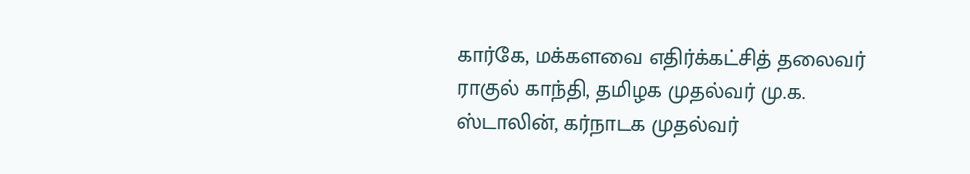கார்கே, மக்களவை எதிர்க்கட்சித் தலைவர் ராகுல் காந்தி, தமிழக முதல்வர் மு.க. ஸ்டாலின், கர்நாடக முதல்வர்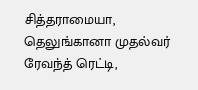சித்தராமையா, தெலுங்கானா முதல்வர் ரேவந்த் ரெட்டி,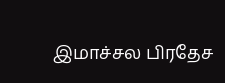இமாச்சல பிரதேச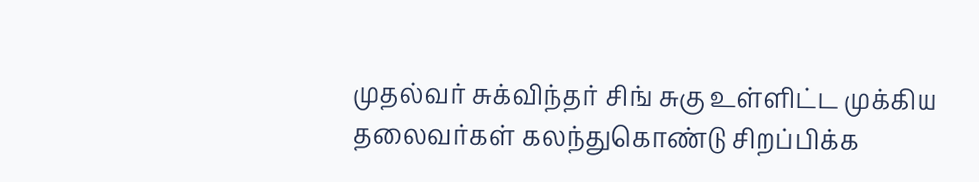முதல்வர் சுக்விந்தர் சிங் சுகு உள்ளிட்ட முக்கிய தலைவர்கள் கலந்துகொண்டு சிறப்பிக்க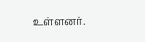உள்ளனர்.